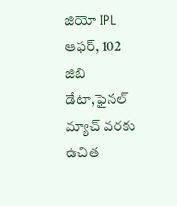జియో IPL ఆఫర్, 102 జిబి డేటా,ఫైనల్ మ్యాచ్ వరకు ఉచిత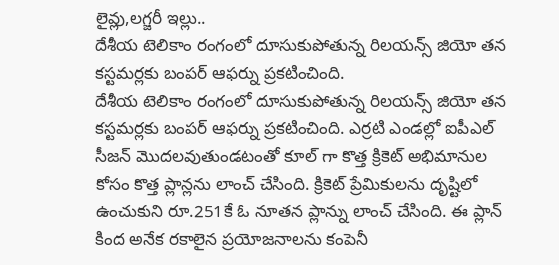లైవ్లు,లగ్జరీ ఇల్లు..
దేశీయ టెలికాం రంగంలో దూసుకుపోతున్న రిలయన్స్ జియో తన కస్టమర్లకు బంపర్ ఆఫర్ను ప్రకటించింది.
దేశీయ టెలికాం రంగంలో దూసుకుపోతున్న రిలయన్స్ జియో తన కస్టమర్లకు బంపర్ ఆఫర్ను ప్రకటించింది. ఎర్రటి ఎండల్లో ఐపీఎల్ సీజన్ మొదలవుతుండటంతో కూల్ గా కొత్త క్రికెట్ అభిమానుల కోసం కొత్త ప్లాన్లను లాంచ్ చేసింది. క్రికెట్ ప్రేమికులను దృష్టిలో ఉంచుకుని రూ.251కే ఓ నూతన ప్లాన్ను లాంచ్ చేసింది. ఈ ప్లాన్ కింద అనేక రకాలైన ప్రయోజనాలను కంపెనీ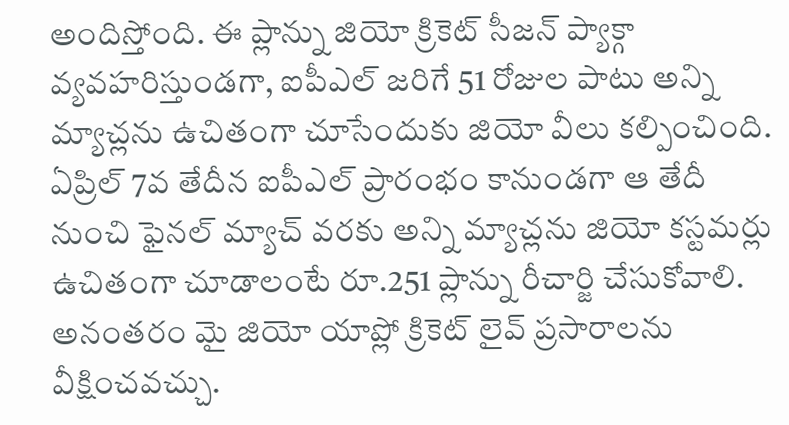అందిస్తోంది. ఈ ప్లాన్ను జియో క్రికెట్ సీజన్ ప్యాక్గా వ్యవహరిస్తుండగా, ఐపీఎల్ జరిగే 51 రోజుల పాటు అన్ని మ్యాచ్లను ఉచితంగా చూసేందుకు జియో వీలు కల్పించింది. ఏప్రిల్ 7వ తేదీన ఐపీఎల్ ప్రారంభం కానుండగా ఆ తేదీ నుంచి ఫైనల్ మ్యాచ్ వరకు అన్ని మ్యాచ్లను జియో కస్టమర్లు ఉచితంగా చూడాలంటే రూ.251 ప్లాన్ను రీచార్జి చేసుకోవాలి. అనంతరం మై జియో యాప్లో క్రికెట్ లైవ్ ప్రసారాలను వీక్షించవచ్చు.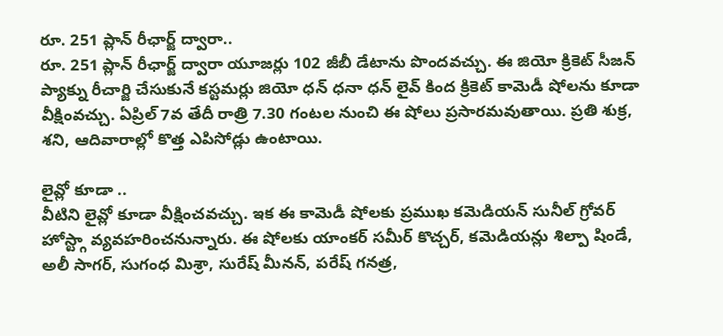రూ. 251 ప్లాన్ రీఛార్జ్ ద్వారా..
రూ. 251 ప్లాన్ రీఛార్జ్ ద్వారా యూజర్లు 102 జీబీ డేటాను పొందవచ్చు. ఈ జియో క్రికెట్ సీజన్ ప్యాక్ను రీచార్జి చేసుకునే కస్టమర్లు జియో ధన్ ధనా ధన్ లైవ్ కింద క్రికెట్ కామెడీ షోలను కూడా వీక్షింవచ్చు. ఏప్రిల్ 7వ తేదీ రాత్రి 7.30 గంటల నుంచి ఈ షోలు ప్రసారమవుతాయి. ప్రతి శుక్ర, శని, ఆదివారాల్లో కొత్త ఎపిసోడ్లు ఉంటాయి.

లైవ్లో కూడా ..
వీటిని లైవ్లో కూడా వీక్షించవచ్చు. ఇక ఈ కామెడీ షోలకు ప్రముఖ కమెడియన్ సునీల్ గ్రోవర్ హోస్ట్గా వ్యవహరించనున్నారు. ఈ షోలకు యాంకర్ సమీర్ కొచ్చర్, కమెడియన్లు శిల్పా షిండే, అలీ సాగర్, సుగంధ మిశ్రా, సురేష్ మీనన్, పరేష్ గనత్ర,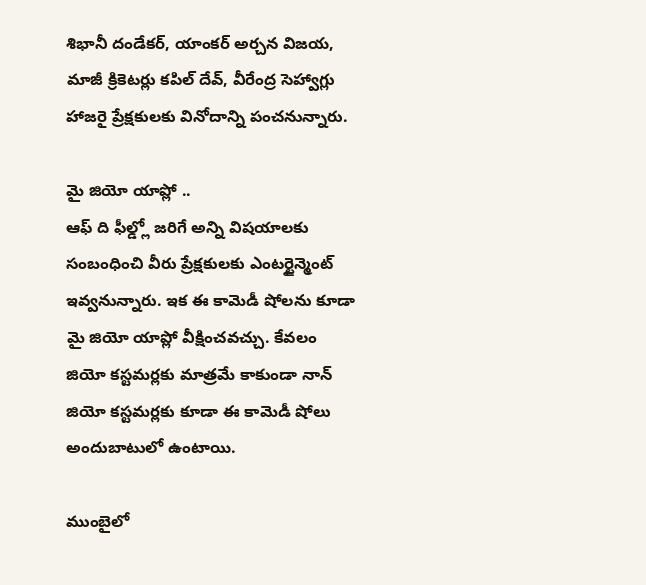శిభానీ దండేకర్, యాంకర్ అర్చన విజయ, మాజీ క్రికెటర్లు కపిల్ దేవ్, వీరేంద్ర సెహ్వాగ్లు హాజరై ప్రేక్షకులకు వినోదాన్ని పంచనున్నారు.

మై జియో యాప్లో ..
ఆఫ్ ది ఫీల్డ్లో జరిగే అన్ని విషయాలకు సంబంధించి వీరు ప్రేక్షకులకు ఎంటర్టైన్మెంట్ ఇవ్వనున్నారు. ఇక ఈ కామెడీ షోలను కూడా మై జియో యాప్లో వీక్షించవచ్చు. కేవలం జియో కస్టమర్లకు మాత్రమే కాకుండా నాన్ జియో కస్టమర్లకు కూడా ఈ కామెడీ షోలు అందుబాటులో ఉంటాయి.

ముంబైలో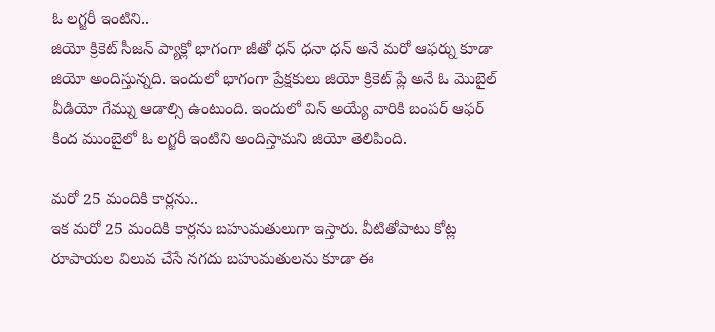ఓ లగ్జరీ ఇంటిని..
జియో క్రికెట్ సీజన్ ప్యాక్లో భాగంగా జీతో ధన్ ధనా ధన్ అనే మరో ఆఫర్ను కూడా జియో అందిస్తున్నది. ఇందులో భాగంగా ప్రేక్షకులు జియో క్రికెట్ ప్లే అనే ఓ మొబైల్ వీడియో గేమ్ను ఆడాల్సి ఉంటుంది. ఇందులో విన్ అయ్యే వారికి బంపర్ ఆఫర్ కింద ముంబైలో ఓ లగ్జరీ ఇంటిని అందిస్తామని జియో తెలిపింది.

మరో 25 మందికి కార్లను..
ఇక మరో 25 మందికి కార్లను బహుమతులుగా ఇస్తారు. వీటితోపాటు కోట్ల రూపాయల విలువ చేసే నగదు బహుమతులను కూడా ఈ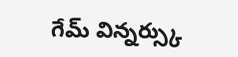గేమ్ విన్నర్స్కు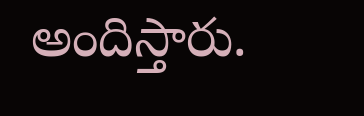అందిస్తారు.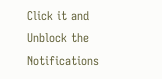Click it and Unblock the Notifications